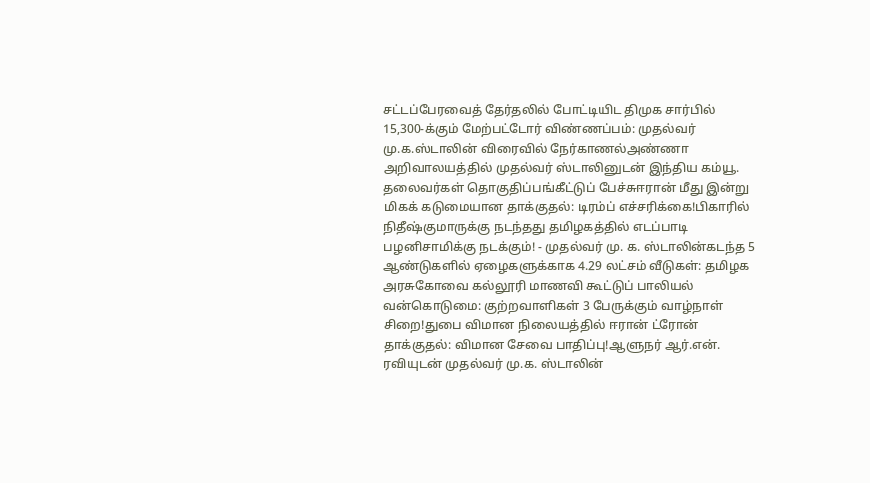சட்டப்பேரவைத் தேர்தலில் போட்டியிட திமுக சார்பில் 15,300-க்கும் மேற்பட்டோர் விண்ணப்பம்: முதல்வர் மு.க.ஸ்டாலின் விரைவில் நேர்காணல்அண்ணா அறிவாலயத்தில் முதல்வர் ஸ்டாலினுடன் இந்திய கம்யூ. தலைவர்கள் தொகுதிப்பங்கீட்டுப் பேச்சுஈரான் மீது இன்று மிகக் கடுமையான தாக்குதல்: டிரம்ப் எச்சரிக்கை!பிகாரில் நிதீஷ்குமாருக்கு நடந்தது தமிழகத்தில் எடப்பாடி பழனிசாமிக்கு நடக்கும்! - முதல்வர் மு. க. ஸ்டாலின்கடந்த 5 ஆண்டுகளில் ஏழைகளுக்காக 4.29 லட்சம் வீடுகள்: தமிழக அரசுகோவை கல்லூரி மாணவி கூட்டுப் பாலியல் வன்கொடுமை: குற்றவாளிகள் 3 பேருக்கும் வாழ்நாள் சிறை!துபை விமான நிலையத்தில் ஈரான் ட்ரோன் தாக்குதல்: விமான சேவை பாதிப்பு!ஆளுநர் ஆர்.என். ரவியுடன் முதல்வர் மு.க. ஸ்டாலின்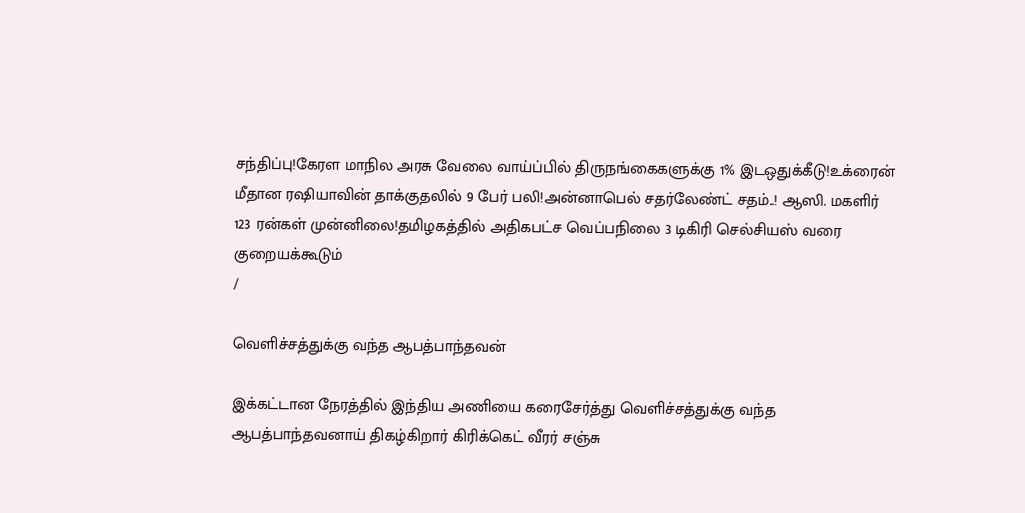சந்திப்பு!கேரள மாநில அரசு வேலை வாய்ப்பில் திருநங்கைகளுக்கு 1% இடஒதுக்கீடு!உக்ரைன் மீதான ரஷியாவின் தாக்குதலில் 9 பேர் பலி!அன்னாபெல் சதர்லேண்ட் சதம்..! ஆஸி. மகளிர் 123 ரன்கள் முன்னிலை!தமிழகத்தில் அதிகபட்ச வெப்பநிலை 3 டிகிரி செல்சியஸ் வரை குறையக்கூடும்
/

வெளிச்சத்துக்கு வந்த ஆபத்பாந்தவன்

இக்கட்டான நேரத்தில் இந்திய அணியை கரைசேர்த்து வெளிச்சத்துக்கு வந்த ஆபத்பாந்தவனாய் திகழ்கிறார் கிரிக்கெட் வீரர் சஞ்சு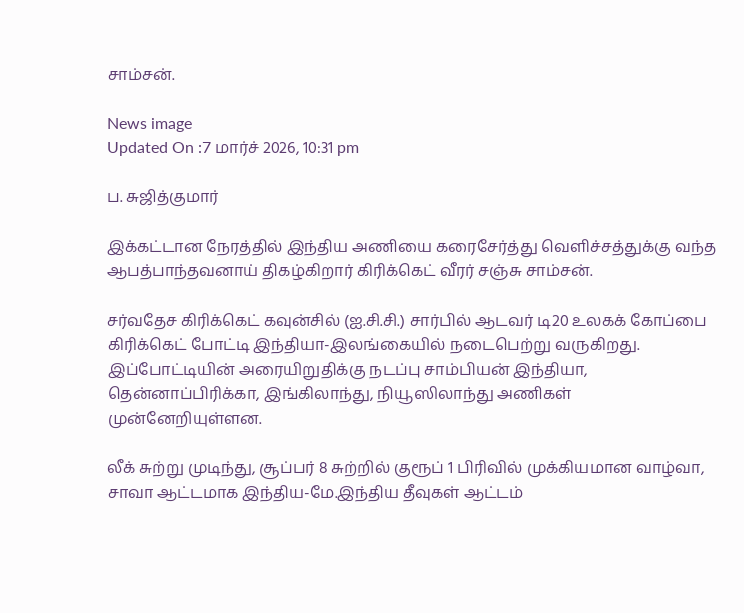சாம்சன்.

News image
Updated On :7 மார்ச் 2026, 10:31 pm

ப. சுஜித்குமார்

இக்கட்டான நேரத்தில் இந்திய அணியை கரைசேர்த்து வெளிச்சத்துக்கு வந்த ஆபத்பாந்தவனாய் திகழ்கிறார் கிரிக்கெட் வீரர் சஞ்சு சாம்சன்.

சர்வதேச கிரிக்கெட் கவுன்சில் (ஐ.சி.சி.) சார்பில் ஆடவர் டி20 உலகக் கோப்பை கிரிக்கெட் போட்டி இந்தியா-இலங்கையில் நடைபெற்று வருகிறது. இப்போட்டியின் அரையிறுதிக்கு நடப்பு சாம்பியன் இந்தியா, தென்னாப்பிரிக்கா, இங்கிலாந்து, நியூஸிலாந்து அணிகள் முன்னேறியுள்ளன.

லீக் சுற்று முடிந்து, சூப்பர் 8 சுற்றில் குரூப் 1 பிரிவில் முக்கியமான வாழ்வா, சாவா ஆட்டமாக இந்திய-மே.இந்திய தீவுகள் ஆட்டம்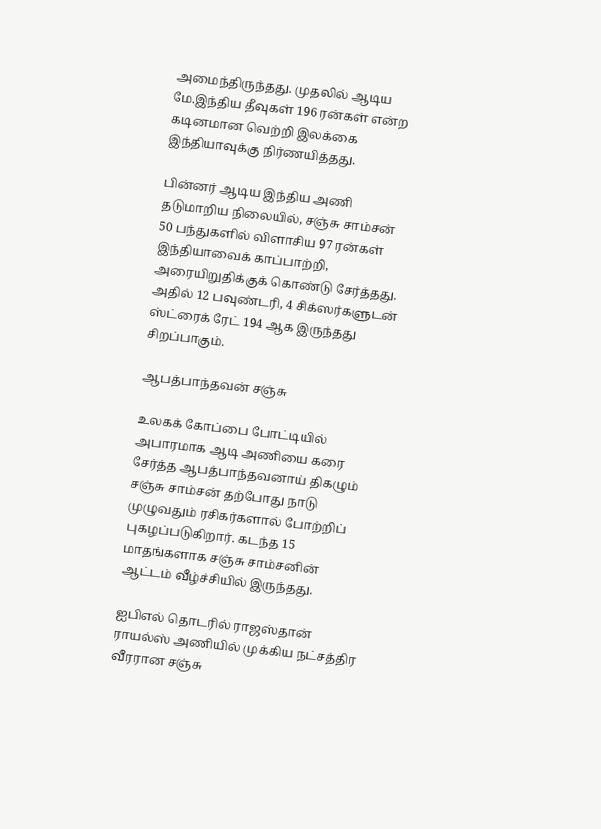அமைந்திருந்தது. முதலில் ஆடிய மே.இந்திய தீவுகள் 196 ரன்கள் என்ற கடினமான வெற்றி இலக்கை இந்தியாவுக்கு நிர்ணயித்தது.

பின்னர் ஆடிய இந்திய அணி தடுமாறிய நிலையில், சஞ்சு சாம்சன் 50 பந்துகளில் விளாசிய 97 ரன்கள் இந்தியாவைக் காப்பாற்றி, அரையிறுதிக்குக் கொண்டு சேர்த்தது. அதில் 12 பவுண்டரி, 4 சிக்ஸர்களுடன் ஸ்ட்ரைக் ரேட் 194 ஆக இருந்தது சிறப்பாகும்.

ஆபத்பாந்தவன் சஞ்சு

உலகக் கோப்பை போட்டியில் அபாரமாக ஆடி அணியை கரை சேர்த்த ஆபத்பாந்தவனாய் திகழும் சஞ்சு சாம்சன் தற்போது நாடு முழுவதும் ரசிகர்களால் போற்றிப் புகழப்படுகிறார். கடந்த 15 மாதங்களாக சஞ்சு சாம்சனின் ஆட்டம் வீழ்ச்சியில் இருந்தது.

ஐபிஎல் தொடரில் ராஜஸ்தான் ராயல்ஸ் அணியில் முக்கிய நட்சத்திர வீரரான சஞ்சு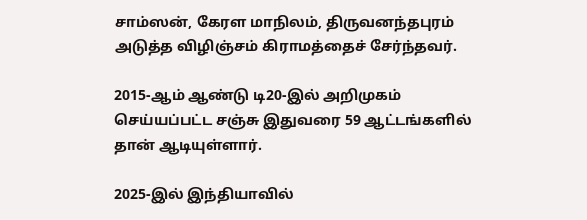சாம்ஸன், கேரள மாநிலம், திருவனந்தபுரம் அடுத்த விழிஞ்சம் கிராமத்தைச் சேர்ந்தவர்.

2015-ஆம் ஆண்டு டி20-இல் அறிமுகம் செய்யப்பட்ட சஞ்சு இதுவரை 59 ஆட்டங்களில் தான் ஆடியுள்ளார்.

2025-இல் இந்தியாவில்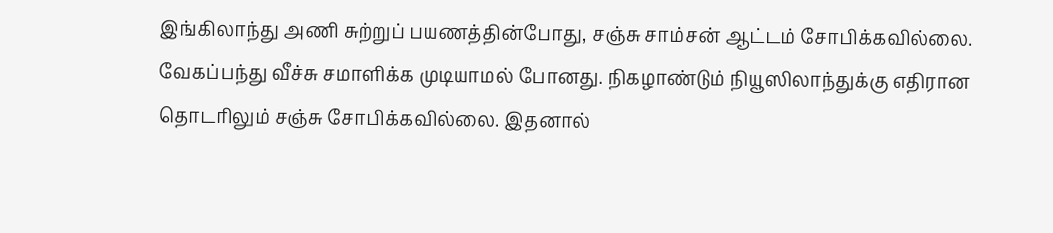இங்கிலாந்து அணி சுற்றுப் பயணத்தின்போது, சஞ்சு சாம்சன் ஆட்டம் சோபிக்கவில்லை. வேகப்பந்து வீச்சு சமாளிக்க முடியாமல் போனது. நிகழாண்டும் நியூஸிலாந்துக்கு எதிரான தொடரிலும் சஞ்சு சோபிக்கவில்லை. இதனால்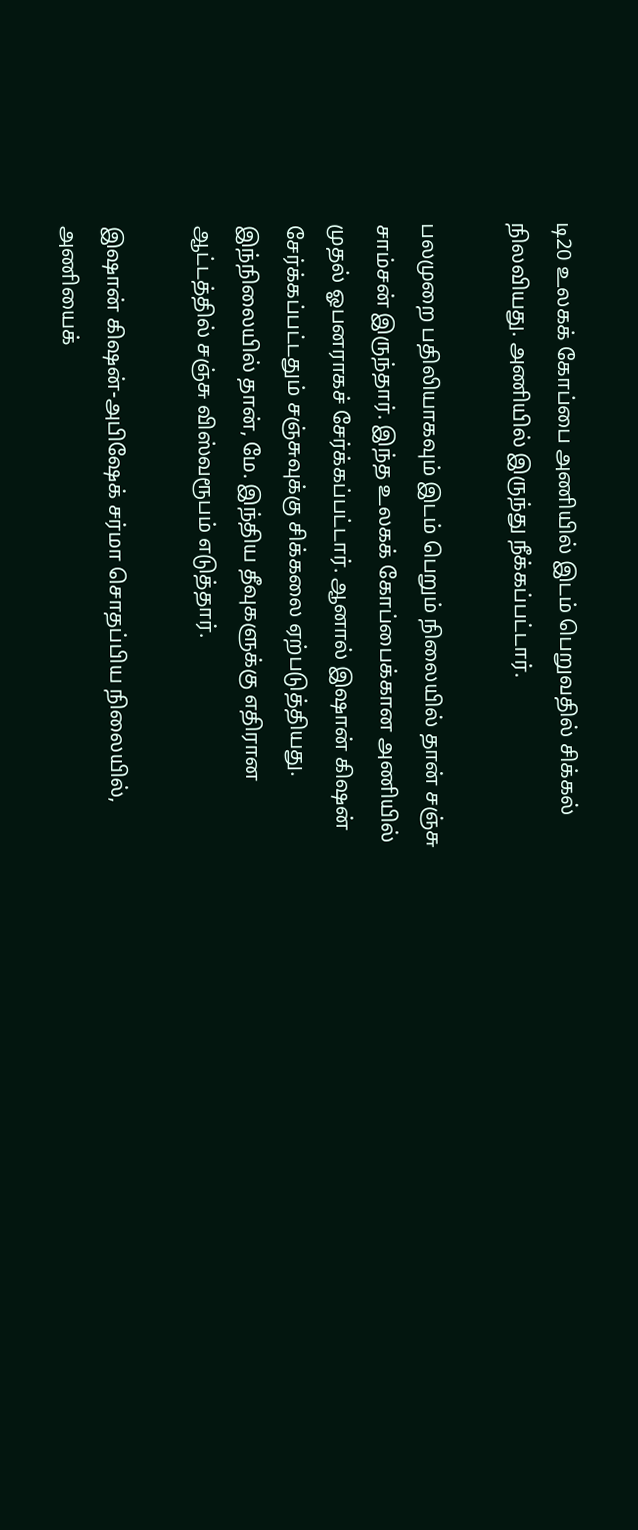டி20 உலகக் கோப்பை அணியில் இடம் பெறுவதில் சிக்கல் நிலவியது. அணியில் இருந்து நீக்கப்பட்டார்.

பலமுறை பதிலியாகவும் இடம் பெறும் நிலையில் தான் சஞ்சு சாம்சன் இருந்தார். இந்த உலகக் கோப்பைக்கான அணியில் முதல் ஓபனராகச் சேர்க்கப்பட்டார். ஆனால் இஷான் கிஷன் சேர்க்கப்பட்டதும் சஞ்சுவுக்கு சிக்கலை ஏற்படுத்தியது. இந்நிலையில் தான், மே. இந்திய தீவுகளுக்கு எதிரான ஆட்டத்தில் சஞ்சு விஸ்வரூபம் எடுத்தார்.

இஷான் கிஷன்-அபிஷேக் சர்மா சொதப்பிய நிலையில், அணியைக்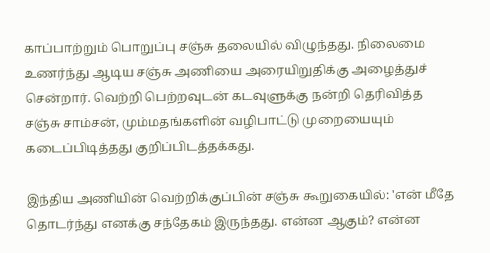காப்பாற்றும் பொறுப்பு சஞ்சு தலையில் விழுந்தது. நிலைமை உணர்ந்து ஆடிய சஞ்சு அணியை அரையிறுதிக்கு அழைத்துச் சென்றார். வெற்றி பெற்றவுடன் கடவுளுக்கு நன்றி தெரிவித்த சஞ்சு சாம்சன், மும்மதங்களின் வழிபாட்டு முறையையும் கடைப்பிடித்தது குறிப்பிடத்தக்கது.

இந்திய அணியின் வெற்றிக்குப்பின் சஞ்சு கூறுகையில்: 'என் மீதே தொடர்ந்து எனக்கு சந்தேகம் இருந்தது. என்ன ஆகும்? என்ன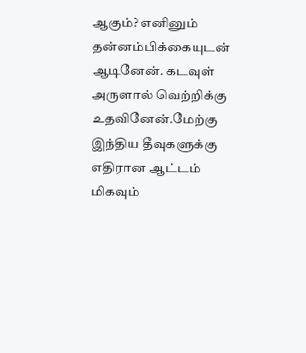ஆகும்? எனினும் தன்னம்பிக்கையுடன் ஆடினேன். கடவுள் அருளால் வெற்றிக்கு உதவினேன்.மேற்கு இந்திய தீவுகளுக்கு எதிரான ஆட்டம் மிகவும்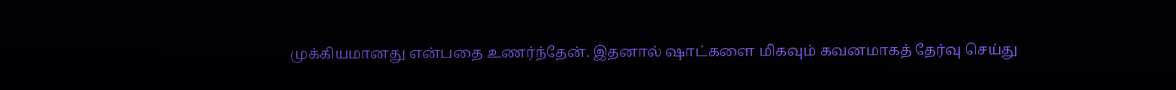முக்கியமானது என்பதை உணர்ந்தேன். இதனால் ஷாட்களை மிகவும் கவனமாகத் தேர்வு செய்து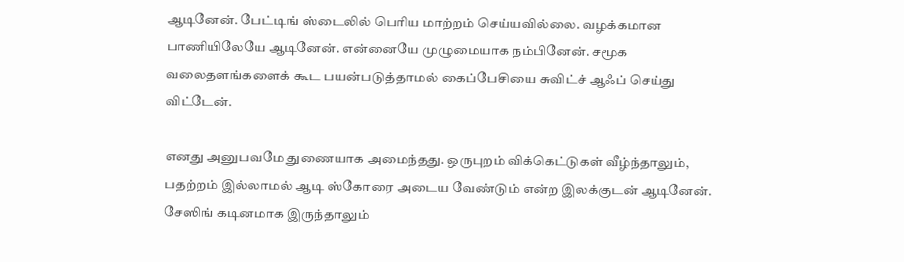ஆடினேன். பேட்டிங் ஸ்டைலில் பெரிய மாற்றம் செய்யவில்லை. வழக்கமான பாணியிலேயே ஆடினேன். என்னையே முழுமையாக நம்பினேன். சமூக வலைதளங்களைக் கூட பயன்படுத்தாமல் கைப்பேசியை சுவிட்ச் ஆஃப் செய்து விட்டேன்.

எனது அனுபவமே துணையாக அமைந்தது. ஒருபுறம் விக்கெட்டுகள் வீழ்ந்தாலும், பதற்றம் இல்லாமல் ஆடி ஸ்கோரை அடைய வேண்டும் என்ற இலக்குடன் ஆடினேன். சேஸிங் கடினமாக இருந்தாலும்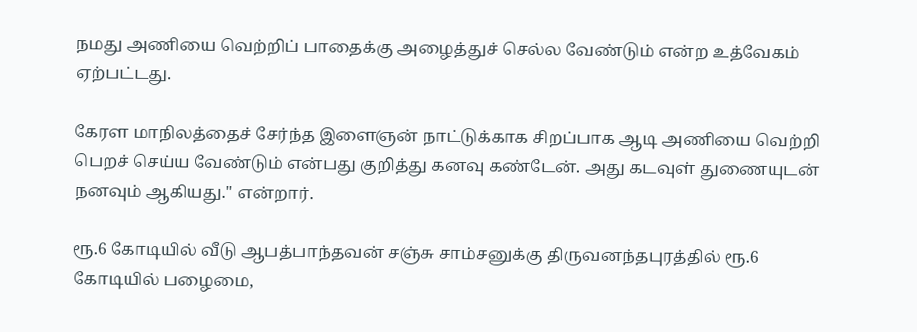நமது அணியை வெற்றிப் பாதைக்கு அழைத்துச் செல்ல வேண்டும் என்ற உத்வேகம் ஏற்பட்டது.

கேரள மாநிலத்தைச் சேர்ந்த இளைஞன் நாட்டுக்காக சிறப்பாக ஆடி அணியை வெற்றி பெறச் செய்ய வேண்டும் என்பது குறித்து கனவு கண்டேன். அது கடவுள் துணையுடன் நனவும் ஆகியது.'' என்றார்.

ரூ.6 கோடியில் வீடு ஆபத்பாந்தவன் சஞ்சு சாம்சனுக்கு திருவனந்தபுரத்தில் ரூ.6 கோடியில் பழைமை,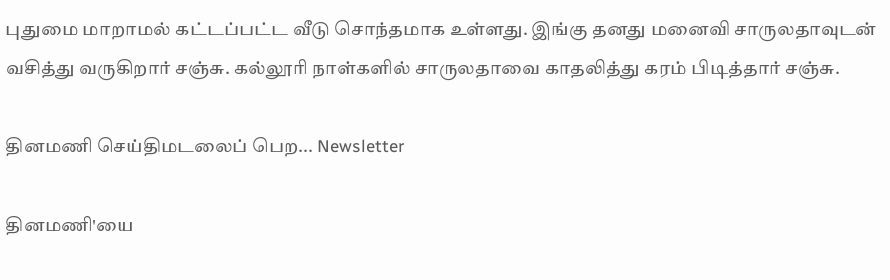புதுமை மாறாமல் கட்டப்பட்ட வீடு சொந்தமாக உள்ளது. இங்கு தனது மனைவி சாருலதாவுடன் வசித்து வருகிறார் சஞ்சு. கல்லூரி நாள்களில் சாருலதாவை காதலித்து கரம் பிடித்தார் சஞ்சு.

தினமணி செய்திமடலைப் பெற... Newsletter

தினமணி'யை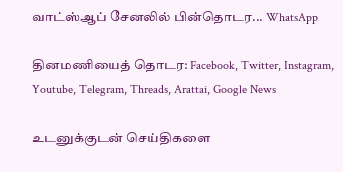வாட்ஸ்ஆப் சேனலில் பின்தொடர... WhatsApp

தினமணியைத் தொடர: Facebook, Twitter, Instagram, Youtube, Telegram, Threads, Arattai, Google News

உடனுக்குடன் செய்திகளை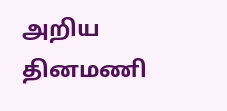அறிய தினமணி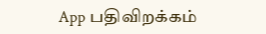App பதிவிறக்கம்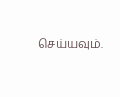செய்யவும்.